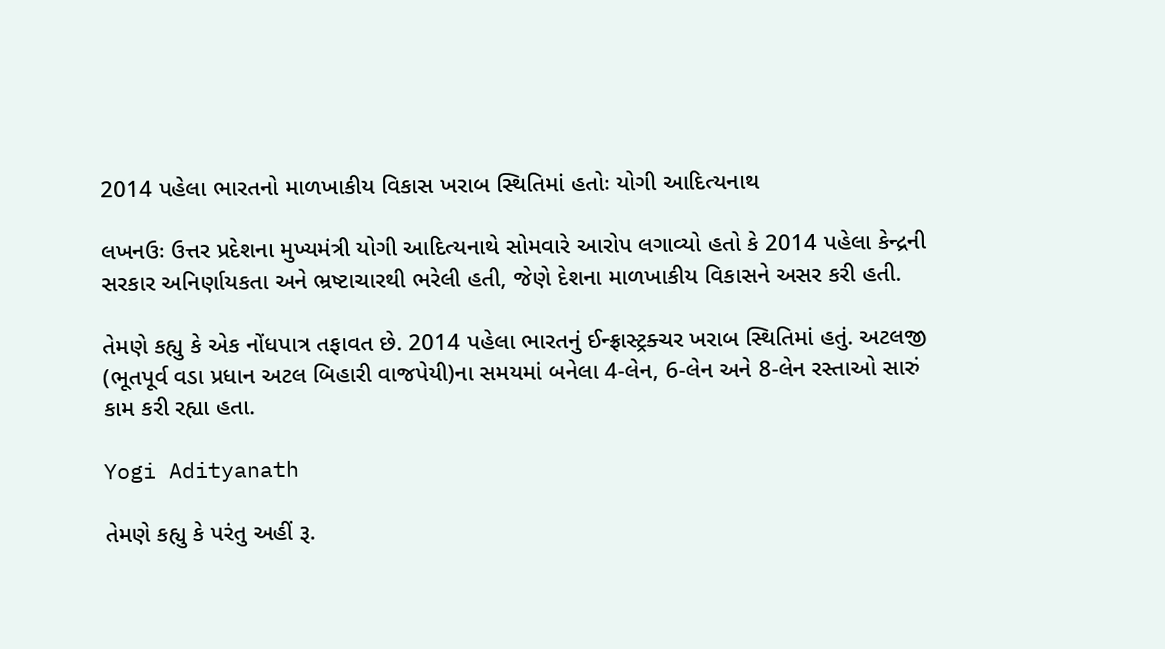2014 પહેલા ભારતનો માળખાકીય વિકાસ ખરાબ સ્થિતિમાં હતોઃ યોગી આદિત્યનાથ

લખનઉઃ ઉત્તર પ્રદેશના મુખ્યમંત્રી યોગી આદિત્યનાથે સોમવારે આરોપ લગાવ્યો હતો કે 2014 પહેલા કેન્દ્રની સરકાર અનિર્ણાયકતા અને ભ્રષ્ટાચારથી ભરેલી હતી, જેણે દેશના માળખાકીય વિકાસને અસર કરી હતી.

તેમણે કહ્યુ કે એક નોંધપાત્ર તફાવત છે. 2014 પહેલા ભારતનું ઈન્ફ્રાસ્ટ્રક્ચર ખરાબ સ્થિતિમાં હતું. અટલજી (ભૂતપૂર્વ વડા પ્રધાન અટલ બિહારી વાજપેયી)ના સમયમાં બનેલા 4-લેન, 6-લેન અને 8-લેન રસ્તાઓ સારું કામ કરી રહ્યા હતા.

Yogi Adityanath

તેમણે કહ્યુ કે પરંતુ અહીં રૂ.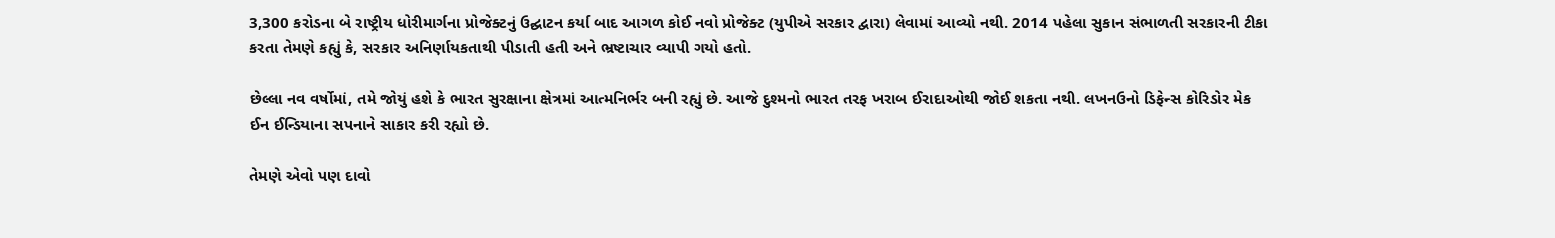3,300 કરોડના બે રાષ્ટ્રીય ધોરીમાર્ગના પ્રોજેક્ટનું ઉદ્ઘાટન કર્યા બાદ આગળ કોઈ નવો પ્રોજેક્ટ (યુપીએ સરકાર દ્વારા) લેવામાં આવ્યો નથી. 2014 પહેલા સુકાન સંભાળતી સરકારની ટીકા કરતા તેમણે કહ્યું કે, સરકાર અનિર્ણાયકતાથી પીડાતી હતી અને ભ્રષ્ટાચાર વ્યાપી ગયો હતો.

છેલ્લા નવ વર્ષોમાં, તમે જોયું હશે કે ભારત સુરક્ષાના ક્ષેત્રમાં આત્મનિર્ભર બની રહ્યું છે. આજે દુશ્મનો ભારત તરફ ખરાબ ઈરાદાઓથી જોઈ શકતા નથી. લખનઉનો ડિફેન્સ કોરિડોર મેક ઈન ઈન્ડિયાના સપનાને સાકાર કરી રહ્યો છે.

તેમણે એવો પણ દાવો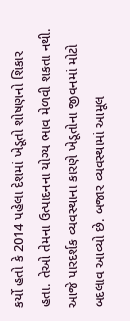કર્યો હતો કે 2014 પહેલા દેશમાં ખેડૂતો શોષણનો શિકાર હતા. તેઓ તેમના ઉત્પાદનના યોગ્ય ભાવ મેળવી શકતા નથી. આજે પારદર્શક વ્યવસ્થાના કારણે ખેડૂતોના જીવનમાં મોટો બદલાવ આવ્યો છે. બજાર વ્યવસ્થામાં આમૂલ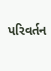પરિવર્તન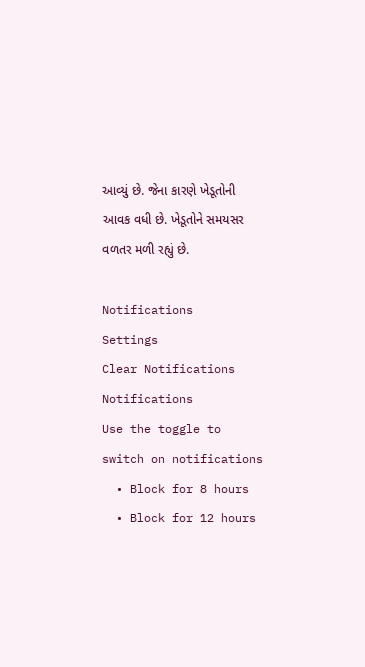આવ્યું છે. જેના કારણે ખેડૂતોની આવક વધી છે. ખેડૂતોને સમયસર વળતર મળી રહ્યું છે.

Notifications
Settings
Clear Notifications
Notifications
Use the toggle to switch on notifications
  • Block for 8 hours
  • Block for 12 hours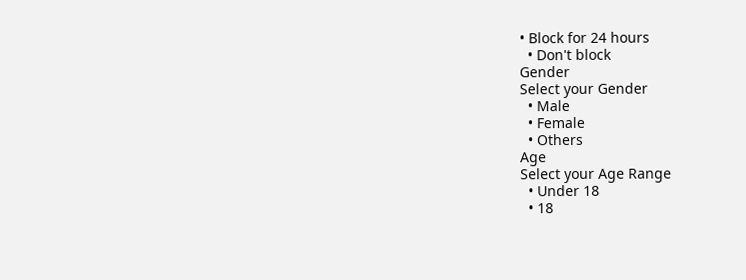• Block for 24 hours
  • Don't block
Gender
Select your Gender
  • Male
  • Female
  • Others
Age
Select your Age Range
  • Under 18
  • 18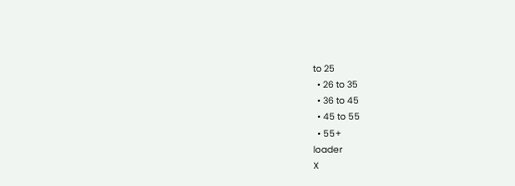to 25
  • 26 to 35
  • 36 to 45
  • 45 to 55
  • 55+
loader
X